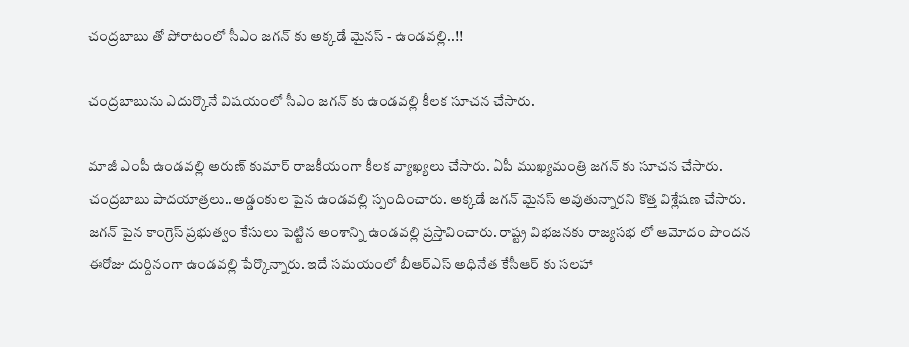చంద్రబాబు తో పోరాటంలో సీఎం జగన్ కు అక్కడే మైనస్ - ఉండవల్లి..!!

చంద్రబాబును ఎదుర్కొనే విషయంలో సీఎం జగన్ కు ఉండవల్లి కీలక సూచన చేసారు.

మాజీ ఎంపీ ఉండవల్లి అరుణ్ కుమార్ రాజకీయంగా కీలక వ్యాఖ్యలు చేసారు. ఏపీ ముఖ్యమంత్రి జగన్ కు సూచన చేసారు. చంద్రబాబు పాదయాత్రలు..అడ్డంకుల పైన ఉండవల్లి స్పందించారు. అక్కడే జగన్ మైనస్ అవుతున్నారని కొత్త విశ్లేషణ చేసారు. జగన్ పైన కాంగ్రెస్ ప్రభుత్వం కేసులు పెట్టిన అంశాన్ని ఉండవల్లి ప్రస్తావించారు. రాష్ట్ర విభజనకు రాజ్యసభ లో ఆమోదం పొందన ఈరోజు దుర్దినంగా ఉండవల్లి పేర్కొన్నారు. ఇదే సమయంలో బీఆర్ఎస్ అధినేత కేసీఆర్ కు సలహా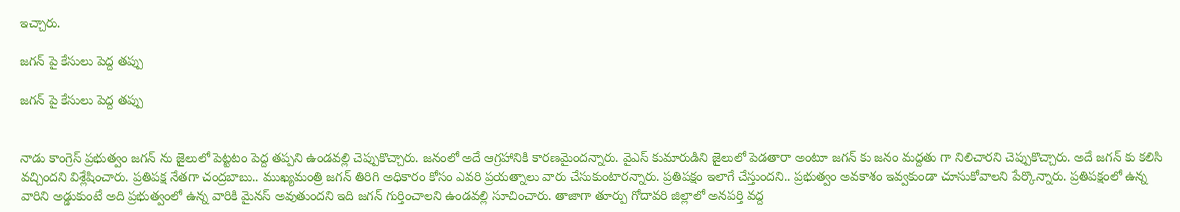ఇచ్చారు.

జగన్ పై కేసులు పెద్ద తప్పు

జగన్ పై కేసులు పెద్ద తప్పు


నాడు కాంగ్రెస్ ప్రభుత్వం జగన్ ను జైలులో పెట్టటం పెద్ద తప్పని ఉండవల్లి చెప్పుకొచ్చారు. జనంలో అదే ఆగ్రహానికి కారణమైందన్నారు. వైఎస్ కుమారుడిని జైలులో పెడతారా అంటూ జగన్ కు జనం మద్దతు గా నిలిచారని చెప్పుకొచ్చారు. అదే జగన్ కు కలిసి వచ్చిందని విశ్లేషించారు. ప్రతిపక్ష నేతగా చంద్రబాబు.. ముఖ్యమంత్రి జగన్ తిరిగి అధికారం కోసం ఎవరి ప్రయత్నాలు వారు చేసుకుంటారన్నారు. ప్రతిపక్షం ఇలాగే చేస్తుందని.. ప్రభుత్వం అవకాశం ఇవ్వకుండా చూసుకోవాలని పేర్కొన్నారు. ప్రతిపక్షంలో ఉన్న వారిని అడ్డుకుంటే అది ప్రభుత్వంలో ఉన్న వారికి మైనస్ అవుతుందని ఇది జగన్ గుర్తించాలని ఉండవల్లి సూచించారు. తాజాగా తూర్పు గోదావరి జిల్లాలో అనపర్తి వద్ద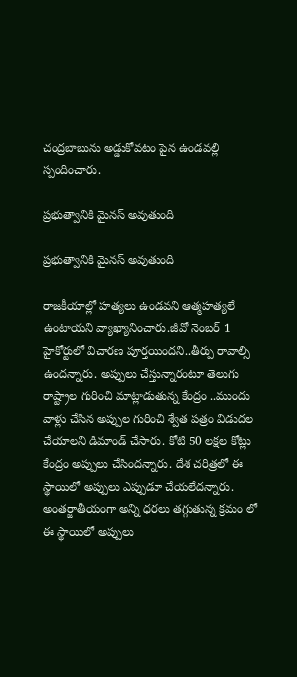చంద్రబాబును అడ్డుకోవటం పైన ఉండవల్లి స్పందించారు.

ప్రభుత్వానికి మైనస్ అవుతుంది

ప్రభుత్వానికి మైనస్ అవుతుంది

రాజకీయాల్లో హత్యలు ఉండవని ఆత్మహత్యలే ఉంటాయని వ్యాఖ్యానించారు.జీవో నెంబర్ 1 హైకోర్టులో విచారణ పూర్తయిందని..తీర్పు రావాల్సి ఉందన్నారు. అప్పులు చేస్తున్నారంటూ తెలుగు రాష్ట్రాల గురించి మాట్లాడుతున్న కేంద్రం ..ముందు వాళ్లు చేసిన అప్పుల గురించి శ్వేత పత్రం విడుదల చేయాలని డిమాండ్ చేసారు. కోటి 50 లక్షల కోట్లు కేంద్రం అప్పులు చేసిందన్నారు. దేశ చరిత్రలో ఈ స్థాయిలో అప్పులు ఎప్పుడూ చేయలేదన్నారు. అంతర్జాతీయంగా అన్ని ధరలు తగ్గుతున్న క్రమం లో ఈ స్థాయిలో అప్పులు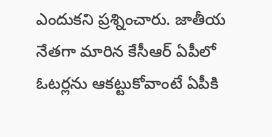ఎందుకని ప్రశ్నించారు. జాతీయ నేతగా మారిన కేసీఆర్ ఏపీలో ఓటర్లను ఆకట్టుకోవాంటే ఏపీకి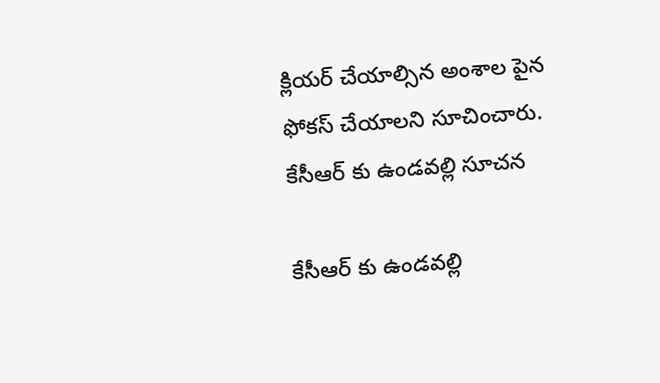క్లియర్ చేయాల్సిన అంశాల పైన ఫోకస్ చేయాలని సూచించారు.
కేసీఆర్ కు ఉండవల్లి సూచన

కేసీఆర్ కు ఉండవల్లి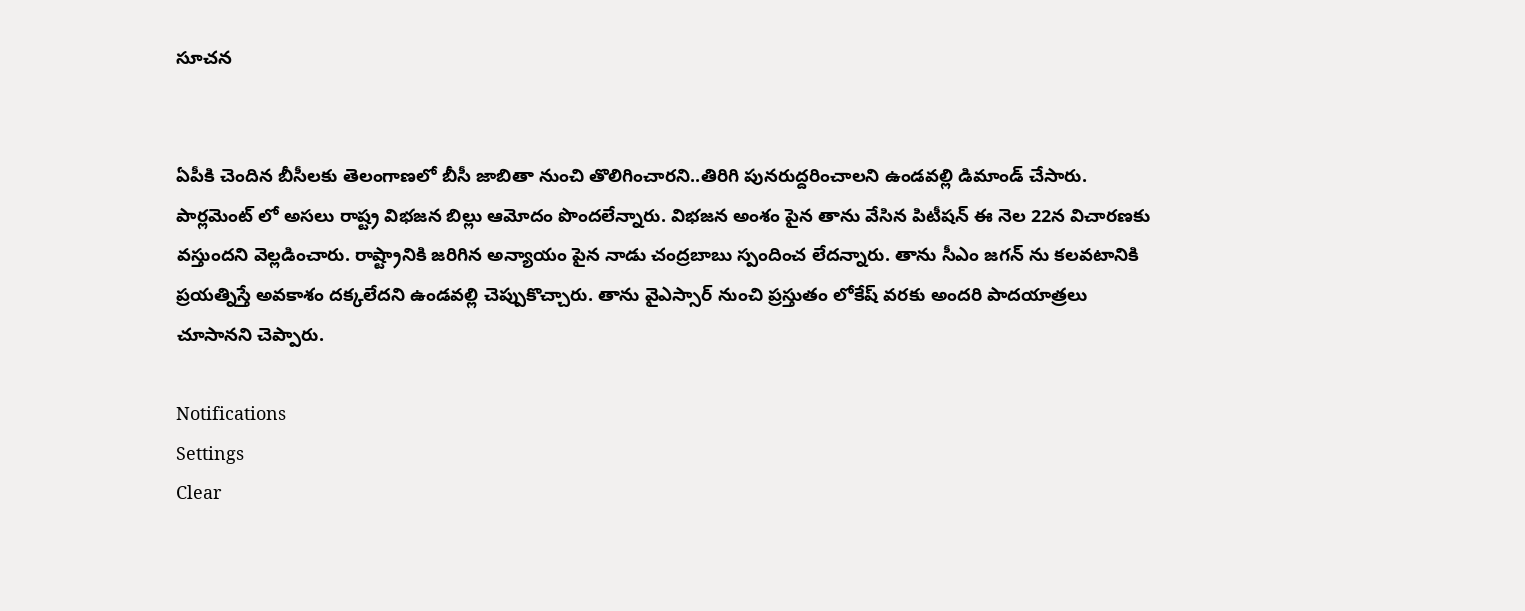సూచన


ఏపీకి చెందిన బీసీలకు తెలంగాణలో బీసీ జాబితా నుంచి తొలిగించారని..తిరిగి పునరుద్దరించాలని ఉండవల్లి డిమాండ్ చేసారు. పార్లమెంట్ లో అసలు రాష్ట్ర విభజన బిల్లు ఆమోదం పొందలేన్నారు. విభజన అంశం పైన తాను వేసిన పిటీషన్ ఈ నెల 22న విచారణకు వస్తుందని వెల్లడించారు. రాష్ట్రానికి జరిగిన అన్యాయం పైన నాడు చంద్రబాబు స్పందించ లేదన్నారు. తాను సీఎం జగన్ ను కలవటానికి ప్రయత్నిస్తే అవకాశం దక్కలేదని ఉండవల్లి చెప్పుకొచ్చారు. తాను వైఎస్సార్ నుంచి ప్రస్తుతం లోకేష్ వరకు అందరి పాదయాత్రలు చూసానని చెప్పారు.

Notifications
Settings
Clear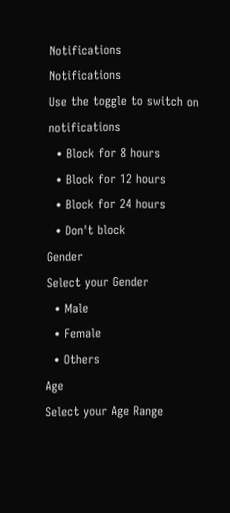Notifications
Notifications
Use the toggle to switch on notifications
  • Block for 8 hours
  • Block for 12 hours
  • Block for 24 hours
  • Don't block
Gender
Select your Gender
  • Male
  • Female
  • Others
Age
Select your Age Range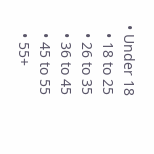• Under 18
  • 18 to 25
  • 26 to 35
  • 36 to 45
  • 45 to 55
  • 55+